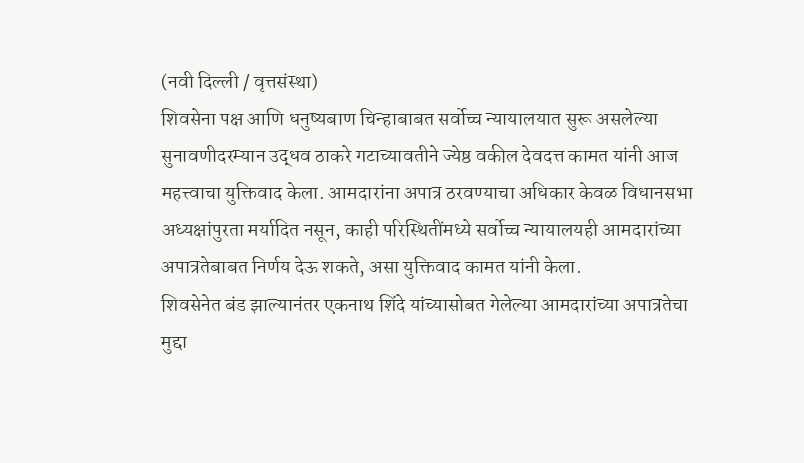(नवी दिल्ली / वृत्तसंस्था)
शिवसेना पक्ष आणि धनुष्यबाण चिन्हाबाबत सर्वोच्च न्यायालयात सुरू असलेल्या सुनावणीदरम्यान उद्धव ठाकरे गटाच्यावतीने ज्येष्ठ वकील देवदत्त कामत यांनी आज महत्त्वाचा युक्तिवाद केला. आमदारांना अपात्र ठरवण्याचा अधिकार केवळ विधानसभा अध्यक्षांपुरता मर्यादित नसून, काही परिस्थितींमध्ये सर्वोच्च न्यायालयही आमदारांच्या अपात्रतेबाबत निर्णय देऊ शकते, असा युक्तिवाद कामत यांनी केला.
शिवसेनेत बंड झाल्यानंतर एकनाथ शिंदे यांच्यासोबत गेलेल्या आमदारांच्या अपात्रतेचा मुद्दा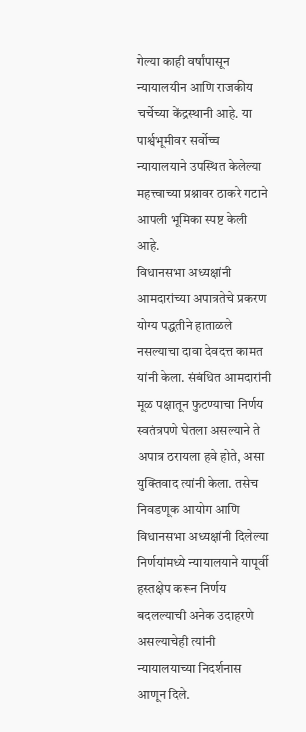गेल्या काही वर्षांपासून न्यायालयीन आणि राजकीय चर्चेच्या केंद्रस्थानी आहे. या पार्श्वभूमीवर सर्वोच्च न्यायालयाने उपस्थित केलेल्या महत्त्वाच्या प्रश्नावर ठाकरे गटाने आपली भूमिका स्पष्ट केली आहे.
विधानसभा अध्यक्षांनी आमदारांच्या अपात्रतेचे प्रकरण योग्य पद्धतीने हाताळले नसल्याचा दावा देवदत्त कामत यांनी केला. संबंधित आमदारांनी मूळ पक्षातून फुटण्याचा निर्णय स्वतंत्रपणे घेतला असल्याने ते अपात्र ठरायला हवे होते, असा युक्तिवाद त्यांनी केला. तसेच निवडणूक आयोग आणि विधानसभा अध्यक्षांनी दिलेल्या निर्णयांमध्ये न्यायालयाने यापूर्वी हस्तक्षेप करून निर्णय बदलल्याची अनेक उदाहरणे असल्याचेही त्यांनी न्यायालयाच्या निदर्शनास आणून दिले.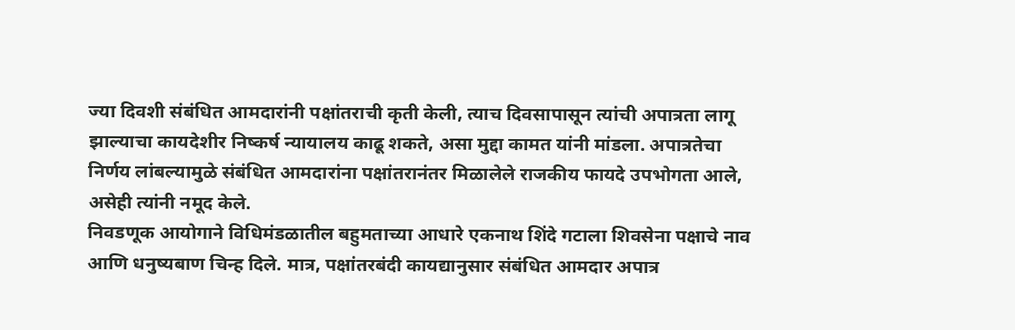ज्या दिवशी संबंधित आमदारांनी पक्षांतराची कृती केली, त्याच दिवसापासून त्यांची अपात्रता लागू झाल्याचा कायदेशीर निष्कर्ष न्यायालय काढू शकते, असा मुद्दा कामत यांनी मांडला. अपात्रतेचा निर्णय लांबल्यामुळे संबंधित आमदारांना पक्षांतरानंतर मिळालेले राजकीय फायदे उपभोगता आले, असेही त्यांनी नमूद केले.
निवडणूक आयोगाने विधिमंडळातील बहुमताच्या आधारे एकनाथ शिंदे गटाला शिवसेना पक्षाचे नाव आणि धनुष्यबाण चिन्ह दिले. मात्र, पक्षांतरबंदी कायद्यानुसार संबंधित आमदार अपात्र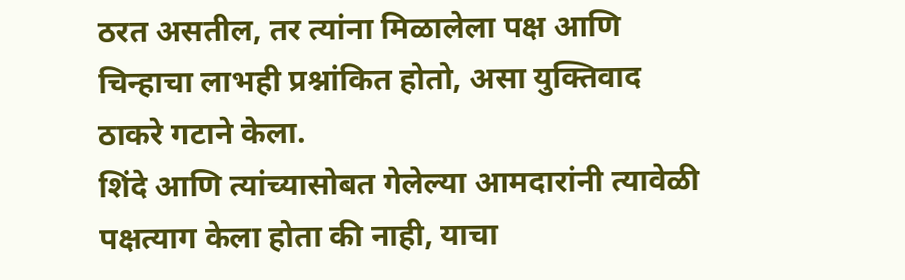ठरत असतील, तर त्यांना मिळालेला पक्ष आणि चिन्हाचा लाभही प्रश्नांकित होतो, असा युक्तिवाद ठाकरे गटाने केला.
शिंदे आणि त्यांच्यासोबत गेलेल्या आमदारांनी त्यावेळी पक्षत्याग केला होता की नाही, याचा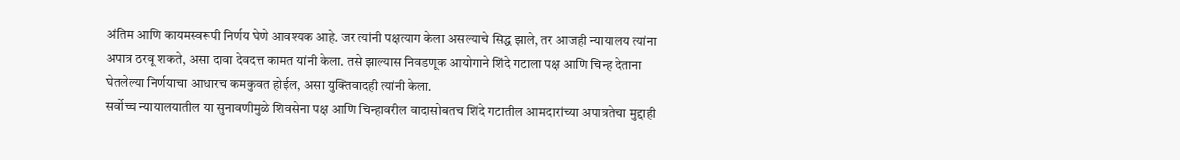अंतिम आणि कायमस्वरूपी निर्णय घेणे आवश्यक आहे. जर त्यांनी पक्षत्याग केला असल्याचे सिद्ध झाले, तर आजही न्यायालय त्यांना अपात्र ठरवू शकते, असा दावा देवदत्त कामत यांनी केला. तसे झाल्यास निवडणूक आयोगाने शिंदे गटाला पक्ष आणि चिन्ह देताना घेतलेल्या निर्णयाचा आधारच कमकुवत होईल, असा युक्तिवादही त्यांनी केला.
सर्वोच्च न्यायालयातील या सुनावणीमुळे शिवसेना पक्ष आणि चिन्हावरील वादासोबतच शिंदे गटातील आमदारांच्या अपात्रतेचा मुद्दाही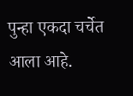पुन्हा एकदा चर्चेत आला आहे.